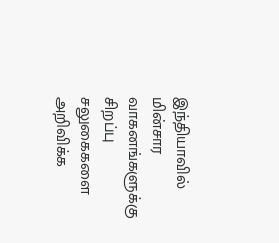இந்தியாவில் மின்சார வாகனங்களுக்கு சிறப்பு சலுகைகளை அறிவிக்க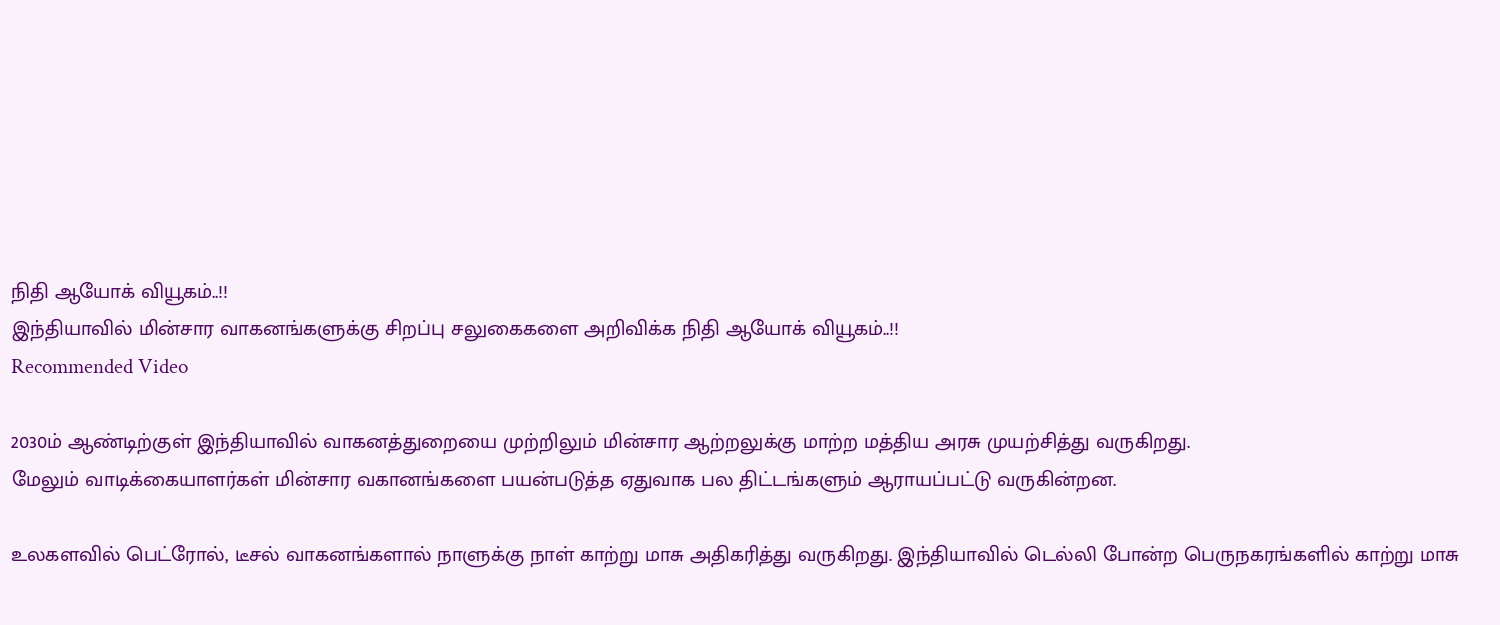நிதி ஆயோக் வியூகம்..!!
இந்தியாவில் மின்சார வாகனங்களுக்கு சிறப்பு சலுகைகளை அறிவிக்க நிதி ஆயோக் வியூகம்..!!
Recommended Video

2030ம் ஆண்டிற்குள் இந்தியாவில் வாகனத்துறையை முற்றிலும் மின்சார ஆற்றலுக்கு மாற்ற மத்திய அரசு முயற்சித்து வருகிறது.
மேலும் வாடிக்கையாளர்கள் மின்சார வகானங்களை பயன்படுத்த ஏதுவாக பல திட்டங்களும் ஆராயப்பட்டு வருகின்றன.

உலகளவில் பெட்ரோல், டீசல் வாகனங்களால் நாளுக்கு நாள் காற்று மாசு அதிகரித்து வருகிறது. இந்தியாவில் டெல்லி போன்ற பெருநகரங்களில் காற்று மாசு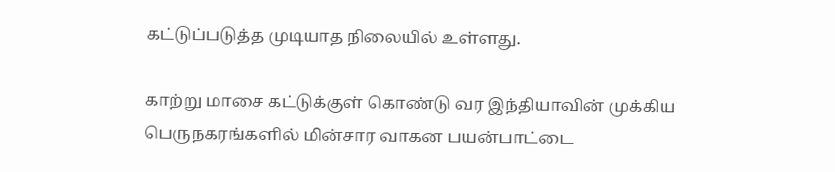கட்டுப்படுத்த முடியாத நிலையில் உள்ளது.

காற்று மாசை கட்டுக்குள் கொண்டு வர இந்தியாவின் முக்கிய பெருநகரங்களில் மின்சார வாகன பயன்பாட்டை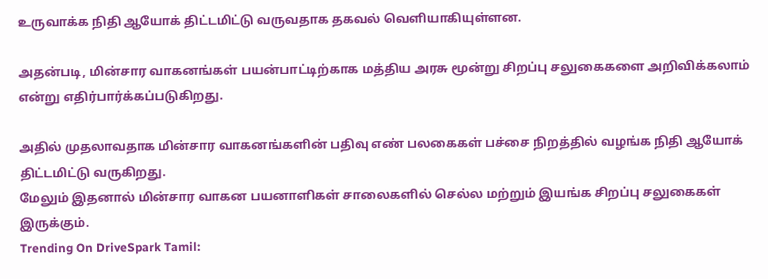உருவாக்க நிதி ஆயோக் திட்டமிட்டு வருவதாக தகவல் வெளியாகியுள்ளன.

அதன்படி, மின்சார வாகனங்கள் பயன்பாட்டிற்காக மத்திய அரசு மூன்று சிறப்பு சலுகைகளை அறிவிக்கலாம் என்று எதிர்பார்க்கப்படுகிறது.

அதில் முதலாவதாக மின்சார வாகனங்களின் பதிவு எண் பலகைகள் பச்சை நிறத்தில் வழங்க நிதி ஆயோக் திட்டமிட்டு வருகிறது.
மேலும் இதனால் மின்சார வாகன பயனாளிகள் சாலைகளில் செல்ல மற்றும் இயங்க சிறப்பு சலுகைகள் இருக்கும்.
Trending On DriveSpark Tamil: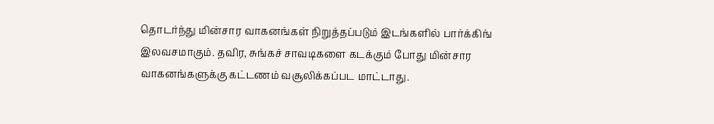தொடர்ந்து மின்சார வாகனங்கள் நிறுத்தப்படும் இடங்களில் பார்க்கிங் இலவசமாகும். தவிர, சுங்கச் சாவடிகளை கடக்கும் போது மின்சார வாகனங்களுக்கு கட்டணம் வசூலிக்கப்பட மாட்டாது.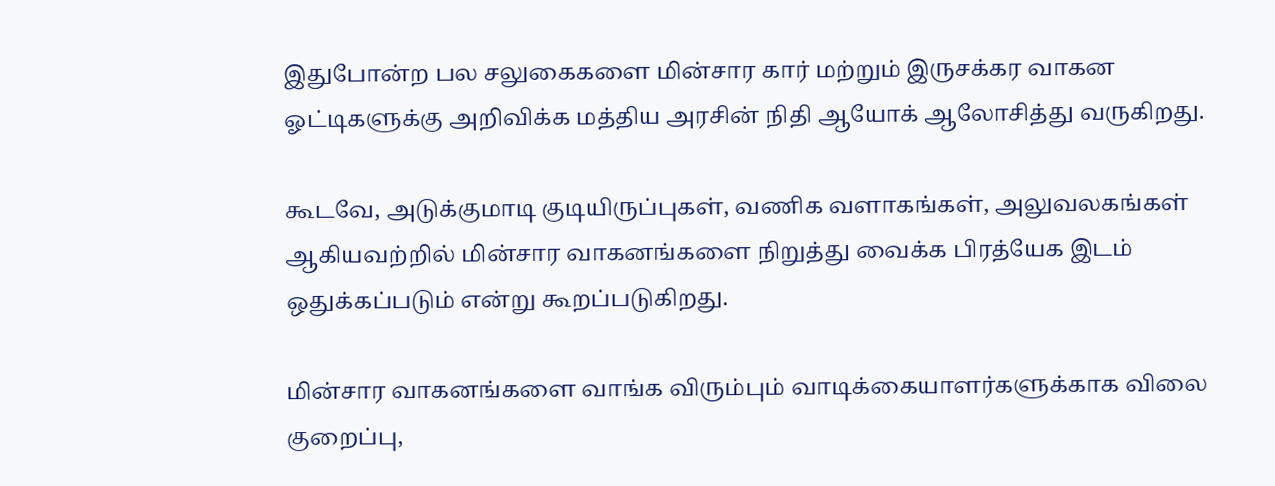இதுபோன்ற பல சலுகைகளை மின்சார கார் மற்றும் இருசக்கர வாகன ஓட்டிகளுக்கு அறிவிக்க மத்திய அரசின் நிதி ஆயோக் ஆலோசித்து வருகிறது.

கூடவே, அடுக்குமாடி குடியிருப்புகள், வணிக வளாகங்கள், அலுவலகங்கள் ஆகியவற்றில் மின்சார வாகனங்களை நிறுத்து வைக்க பிரத்யேக இடம் ஒதுக்கப்படும் என்று கூறப்படுகிறது.

மின்சார வாகனங்களை வாங்க விரும்பும் வாடிக்கையாளர்களுக்காக விலை குறைப்பு,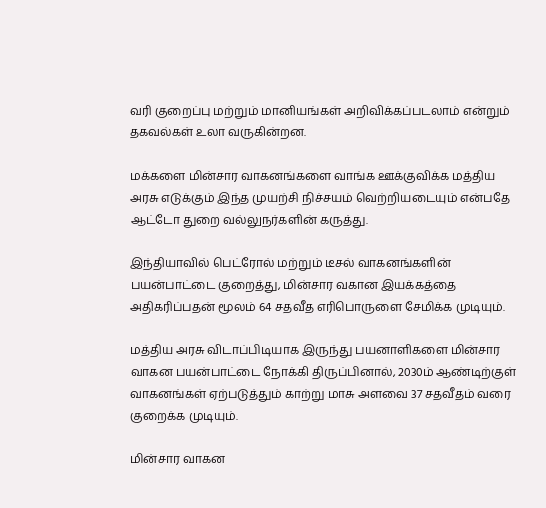வரி குறைப்பு மற்றும் மானியங்கள் அறிவிக்கப்படலாம் என்றும் தகவல்கள் உலா வருகின்றன.

மக்களை மின்சார வாகனங்களை வாங்க ஊக்குவிக்க மத்திய அரசு எடுக்கும் இந்த முயற்சி நிச்சயம் வெற்றியடையும் என்பதே ஆட்டோ துறை வல்லுநர்களின் கருத்து.

இந்தியாவில் பெட்ரோல் மற்றும் டீசல் வாகனங்களின் பயன்பாட்டை குறைத்து, மின்சார வகான இயக்கத்தை அதிகரிப்பதன் மூலம் 64 சதவீத எரிபொருளை சேமிக்க முடியும்.

மத்திய அரசு விடாப்பிடியாக இருந்து பயனாளிகளை மின்சார வாகன பயன்பாட்டை நோக்கி திருப்பினால், 2030ம் ஆண்டிற்குள் வாகனங்கள் ஏற்படுத்தும் காற்று மாசு அளவை 37 சதவீதம் வரை குறைக்க முடியும்.

மின்சார வாகன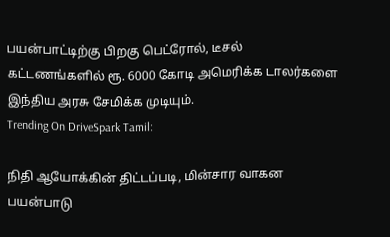பயன்பாட்டிற்கு பிறகு பெட்ரோல், டீசல் கட்டணங்களில் ரூ. 6000 கோடி அமெரிக்க டாலர்களை இந்திய அரசு சேமிக்க முடியும்.
Trending On DriveSpark Tamil:

நிதி ஆயோக்கின் திட்டப்படி, மின்சார வாகன பயன்பாடு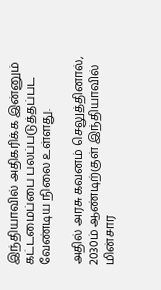இந்தியாவில் அதிகரிக்க இன்னும் கட்டமைப்பை பலப்படுத்தப்பட வேண்டிய நிலை உள்ளது.

அதில் அரசு கவனம் செலுத்தினால், 2030ம் ஆண்டிற்குள் இந்தியாவில் மின்சார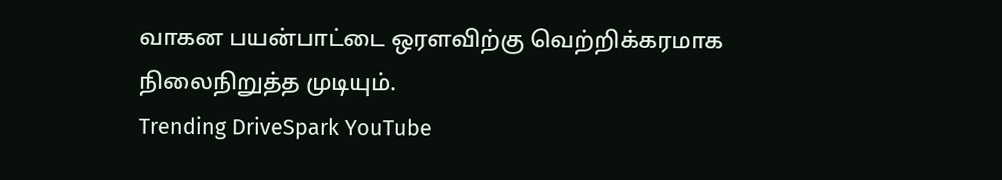வாகன பயன்பாட்டை ஒரளவிற்கு வெற்றிக்கரமாக நிலைநிறுத்த முடியும்.
Trending DriveSpark YouTube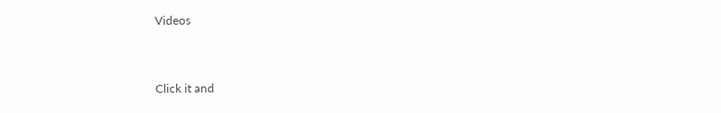Videos


Click it and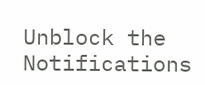Unblock the Notifications